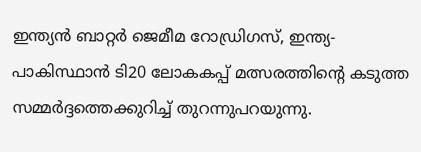ഇന്ത്യൻ ബാറ്റർ ജെമീമ റോഡ്രിഗസ്, ഇന്ത്യ-പാകിസ്ഥാൻ ടി20 ലോകകപ്പ് മത്സരത്തിന്റെ കടുത്ത സമ്മർദ്ദത്തെക്കുറിച്ച് തുറന്നുപറയുന്നു.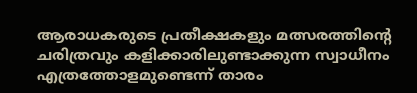ആരാധകരുടെ പ്രതീക്ഷകളും മത്സരത്തിന്റെ ചരിത്രവും കളിക്കാരിലുണ്ടാക്കുന്ന സ്വാധീനം എത്രത്തോളമുണ്ടെന്ന് താരം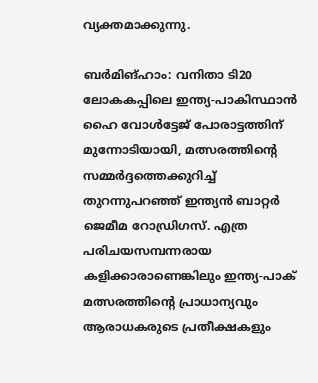വ്യക്തമാക്കുന്നു.

ബര്‍മിങ്ഹാം: വനിതാ ടി20 ലോകകപ്പിലെ ഇന്ത്യ-പാകിസ്ഥാന്‍ ഹൈ വോള്‍ട്ടേജ് പോരാട്ടത്തിന് മുന്നോടിയായി, മത്സരത്തിന്റെ സമ്മര്‍ദ്ദത്തെക്കുറിച്ച് തുറന്നുപറഞ്ഞ് ഇന്ത്യന്‍ ബാറ്റര്‍ ജെമീമ റോഡ്രിഗസ്. എത്ര പരിചയസമ്പന്നരായ കളിക്കാരാണെങ്കിലും ഇന്ത്യ-പാക് മത്സരത്തിന്റെ പ്രാധാന്യവും ആരാധകരുടെ പ്രതീക്ഷകളും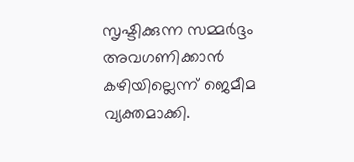സൃഷ്ടിക്കുന്ന സമ്മര്‍ദ്ദം അവഗണിക്കാന്‍ കഴിയില്ലെന്ന് ജെമീമ വ്യക്തമാക്കി.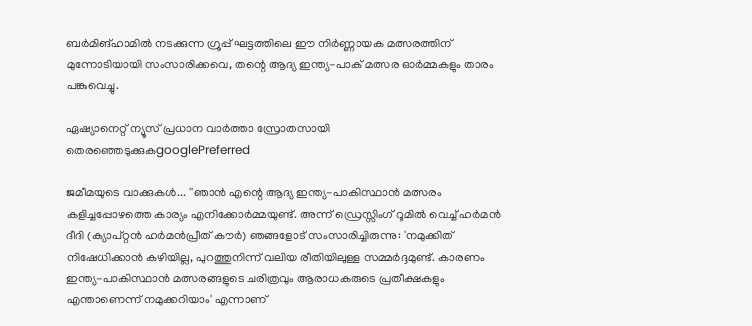ബര്‍മിങ്ഹാമില്‍ നടക്കുന്ന ഗ്രൂപ്പ് ഘട്ടത്തിലെ ഈ നിര്‍ണ്ണായക മത്സരത്തിന് മുന്നോടിയായി സംസാരിക്കവെ, തന്റെ ആദ്യ ഇന്ത്യ-പാക് മത്സര ഓര്‍മ്മകളും താരം പങ്കുവെച്ചു.

ഏഷ്യാനെറ്റ് ന്യൂസ് പ്രധാന വാർത്താ സ്രോതസായി തെരഞ്ഞെടുക്കുകgooglePreferred

ജമീമയുടെ വാക്കുകള്‍... ''ഞാന്‍ എന്റെ ആദ്യ ഇന്ത്യ-പാകിസ്ഥാന്‍ മത്സരം കളിച്ചപ്പോഴത്തെ കാര്യം എനിക്കോര്‍മ്മയുണ്ട്. അന്ന് ഡ്രെസ്സിംഗ് റൂമില്‍ വെച്ച് ഹര്‍മന്‍ ദീദി (ക്യാപ്റ്റന്‍ ഹര്‍മന്‍പ്രീത് കൗര്‍) ഞങ്ങളോട് സംസാരിച്ചിരുന്നു: 'നമുക്കിത് നിഷേധിക്കാന്‍ കഴിയില്ല, പുറത്തുനിന്ന് വലിയ രീതിയിലുള്ള സമ്മര്‍ദ്ദമുണ്ട്. കാരണം ഇന്ത്യ-പാകിസ്ഥാന്‍ മത്സരങ്ങളുടെ ചരിത്രവും ആരാധകരുടെ പ്രതീക്ഷകളും എന്താണെന്ന് നമുക്കറിയാം' എന്നാണ്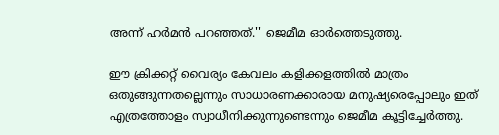അന്ന് ഹര്‍മന്‍ പറഞ്ഞത്.'' ജെമീമ ഓര്‍ത്തെടുത്തു.

ഈ ക്രിക്കറ്റ് വൈര്യം കേവലം കളിക്കളത്തില്‍ മാത്രം ഒതുങ്ങുന്നതല്ലെന്നും സാധാരണക്കാരായ മനുഷ്യരെപ്പോലും ഇത് എത്രത്തോളം സ്വാധീനിക്കുന്നുണ്ടെന്നും ജെമീമ കൂട്ടിച്ചേര്‍ത്തു.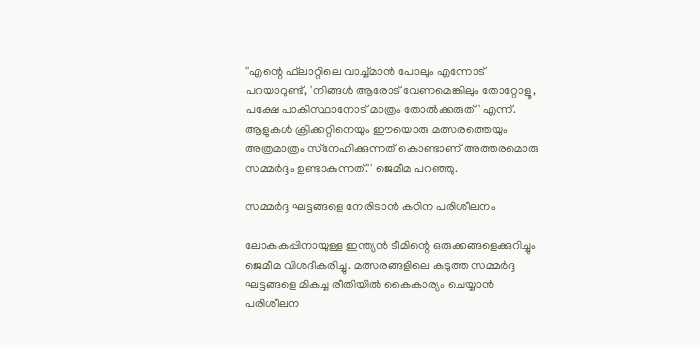''എന്റെ ഫ്‌ലാറ്റിലെ വാച്ച്മാന്‍ പോലും എന്നോട് പറയാറുണ്ട്, 'നിങ്ങള്‍ ആരോട് വേണമെങ്കിലും തോറ്റോളൂ, പക്ഷേ പാകിസ്ഥാനോട് മാത്രം തോല്‍ക്കരുത്' എന്ന്. ആളുകള്‍ ക്രിക്കറ്റിനെയും ഈയൊരു മത്സരത്തെയും അത്രമാത്രം സ്‌നേഹിക്കുന്നത് കൊണ്ടാണ് അത്തരമൊരു സമ്മര്‍ദ്ദം ഉണ്ടാകുന്നത്.'' ജെമീമ പറഞ്ഞു.

സമ്മര്‍ദ്ദ ഘട്ടങ്ങളെ നേരിടാന്‍ കഠിന പരിശീലനം

ലോകകപ്പിനായുള്ള ഇന്ത്യന്‍ ടീമിന്റെ ഒരുക്കങ്ങളെക്കുറിച്ചും ജെമീമ വിശദീകരിച്ചു. മത്സരങ്ങളിലെ കടുത്ത സമ്മര്‍ദ്ദ ഘട്ടങ്ങളെ മികച്ച രീതിയില്‍ കൈകാര്യം ചെയ്യാന്‍ പരിശീലന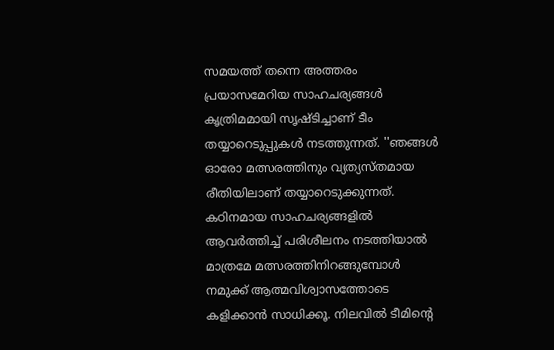സമയത്ത് തന്നെ അത്തരം പ്രയാസമേറിയ സാഹചര്യങ്ങള്‍ കൃത്രിമമായി സൃഷ്ടിച്ചാണ് ടീം തയ്യാറെടുപ്പുകള്‍ നടത്തുന്നത്. ''ഞങ്ങള്‍ ഓരോ മത്സരത്തിനും വ്യത്യസ്തമായ രീതിയിലാണ് തയ്യാറെടുക്കുന്നത്. കഠിനമായ സാഹചര്യങ്ങളില്‍ ആവര്‍ത്തിച്ച് പരിശീലനം നടത്തിയാല്‍ മാത്രമേ മത്സരത്തിനിറങ്ങുമ്പോള്‍ നമുക്ക് ആത്മവിശ്വാസത്തോടെ കളിക്കാന്‍ സാധിക്കൂ. നിലവില്‍ ടീമിന്റെ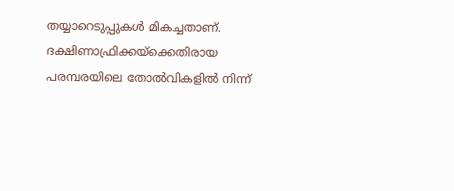തയ്യാറെടുപ്പുകള്‍ മികച്ചതാണ്. ദക്ഷിണാഫ്രിക്കയ്ക്കെതിരായ പരമ്പരയിലെ തോല്‍വികളില്‍ നിന്ന്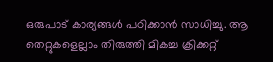ഒരുപാട് കാര്യങ്ങള്‍ പഠിക്കാന്‍ സാധിച്ചു. ആ തെറ്റുകളെല്ലാം തിരുത്തി മികച്ച ക്രിക്കറ്റ്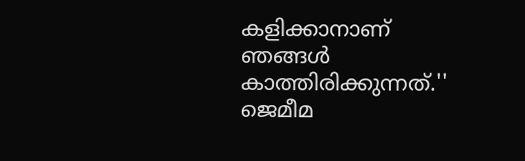കളിക്കാനാണ് ഞങ്ങള്‍ കാത്തിരിക്കുന്നത്.'' ജെമീമ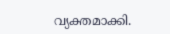വ്യക്തമാക്കി.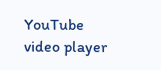YouTube video player